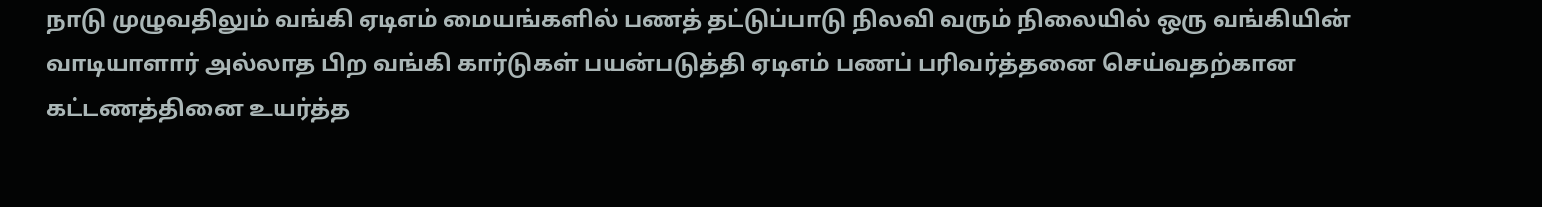நாடு முழுவதிலும் வங்கி ஏடிஎம் மையங்களில் பணத் தட்டுப்பாடு நிலவி வரும் நிலையில் ஒரு வங்கியின் வாடியாளார் அல்லாத பிற வங்கி கார்டுகள் பயன்படுத்தி ஏடிஎம் பணப் பரிவர்த்தனை செய்வதற்கான கட்டணத்தினை உயர்த்த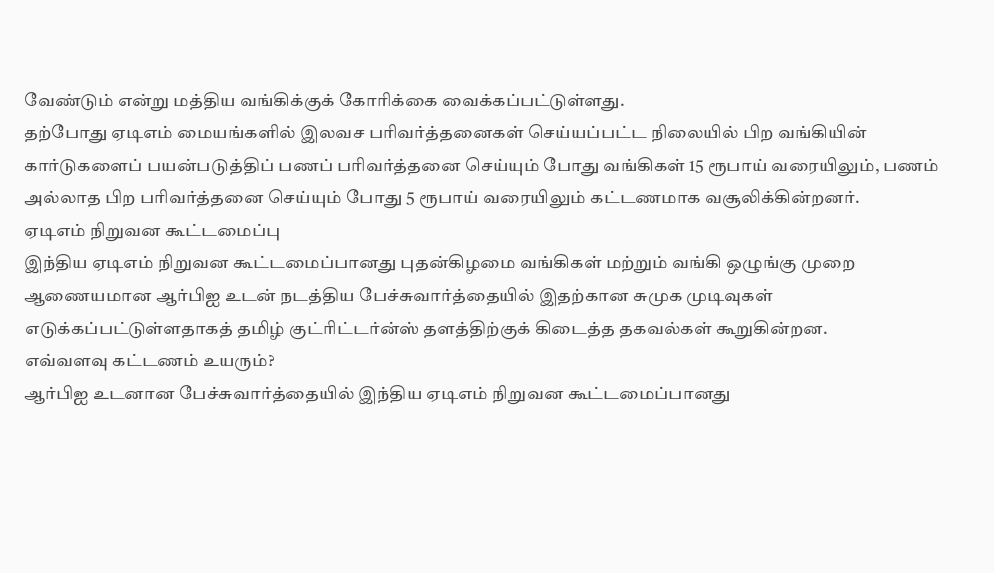வேண்டும் என்று மத்திய வங்கிக்குக் கோரிக்கை வைக்கப்பட்டுள்ளது.
தற்போது ஏடிஎம் மையங்களில் இலவச பரிவர்த்தனைகள் செய்யப்பட்ட நிலையில் பிற வங்கியின் கார்டுகளைப் பயன்படுத்திப் பணப் பரிவர்த்தனை செய்யும் போது வங்கிகள் 15 ரூபாய் வரையிலும், பணம் அல்லாத பிற பரிவர்த்தனை செய்யும் போது 5 ரூபாய் வரையிலும் கட்டணமாக வசூலிக்கின்றனர்.
ஏடிஎம் நிறுவன கூட்டமைப்பு
இந்திய ஏடிஎம் நிறுவன கூட்டமைப்பானது புதன்கிழமை வங்கிகள் மற்றும் வங்கி ஒழுங்கு முறை ஆணையமான ஆர்பிஐ உடன் நடத்திய பேச்சுவார்த்தையில் இதற்கான சுமுக முடிவுகள் எடுக்கப்பட்டுள்ளதாகத் தமிழ் குட்ரிட்டர்ன்ஸ் தளத்திற்குக் கிடைத்த தகவல்கள் கூறுகின்றன.
எவ்வளவு கட்டணம் உயரும்?
ஆர்பிஐ உடனான பேச்சுவார்த்தையில் இந்திய ஏடிஎம் நிறுவன கூட்டமைப்பானது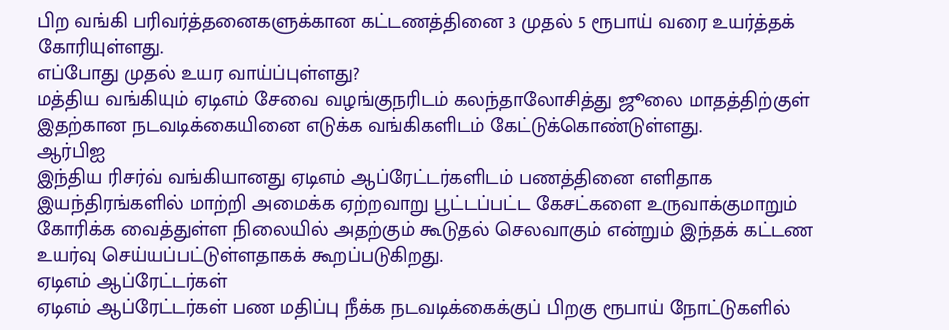பிற வங்கி பரிவர்த்தனைகளுக்கான கட்டணத்தினை 3 முதல் 5 ரூபாய் வரை உயர்த்தக் கோரியுள்ளது.
எப்போது முதல் உயர வாய்ப்புள்ளது?
மத்திய வங்கியும் ஏடிஎம் சேவை வழங்குநரிடம் கலந்தாலோசித்து ஜூலை மாதத்திற்குள் இதற்கான நடவடிக்கையினை எடுக்க வங்கிகளிடம் கேட்டுக்கொண்டுள்ளது.
ஆர்பிஐ
இந்திய ரிசர்வ் வங்கியானது ஏடிஎம் ஆப்ரேட்டர்களிடம் பணத்தினை எளிதாக இயந்திரங்களில் மாற்றி அமைக்க ஏற்றவாறு பூட்டப்பட்ட கேசட்களை உருவாக்குமாறும் கோரிக்க வைத்துள்ள நிலையில் அதற்கும் கூடுதல் செலவாகும் என்றும் இந்தக் கட்டண உயர்வு செய்யப்பட்டுள்ளதாகக் கூறப்படுகிறது.
ஏடிஎம் ஆப்ரேட்டர்கள்
ஏடிஎம் ஆப்ரேட்டர்கள் பண மதிப்பு நீக்க நடவடிக்கைக்குப் பிறகு ரூபாய் நோட்டுகளில்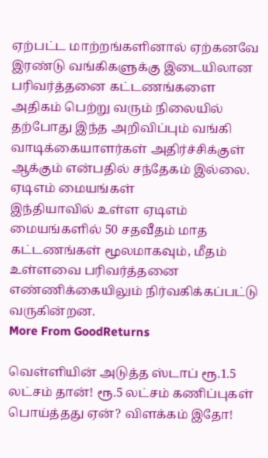ஏற்பட்ட மாற்றங்களினால் ஏற்கனவே இரண்டு வங்கிகளுக்கு இடையிலான பரிவர்த்தனை கட்டணங்களை அதிகம் பெற்று வரும் நிலையில் தற்போது இந்த அறிவிப்பும் வங்கி வாடிக்கையாளர்கள் அதிர்ச்சிக்குள் ஆக்கும் என்பதில் சந்தேகம் இல்லை.
ஏடிஎம் மையங்கள்
இந்தியாவில் உள்ள ஏடிஎம் மையங்களில் 50 சதவீதம் மாத கட்டணங்கள் மூலமாகவும், மீதம் உள்ளவை பரிவர்த்தனை எண்ணிக்கையிலும் நிர்வகிக்கப்பட்டு வருகின்றன.
More From GoodReturns

வெள்ளியின் அடுத்த ஸ்டாப் ரூ.1.5 லட்சம் தான்! ரூ.5 லட்சம் கணிப்புகள் பொய்த்தது ஏன்? விளக்கம் இதோ!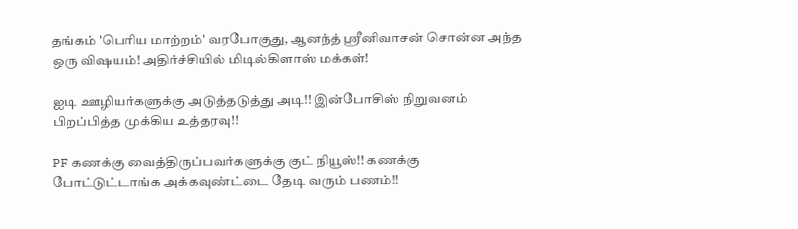தங்கம் 'பெரிய மாற்றம்' வரபோகுது, ஆனந்த் ஸ்ரீனிவாசன் சொன்ன அந்த ஒரு விஷயம்! அதிர்ச்சியில் மிடில்கிளாஸ் மக்கள்!

ஐடி ஊழியர்களுக்கு அடுத்தடுத்து அடி!! இன்போசிஸ் நிறுவனம் பிறப்பித்த முக்கிய உத்தரவு!!

PF கணக்கு வைத்திருப்பவர்களுக்கு குட் நியூஸ்!! கணக்கு போட்டுட்டாங்க அக்கவுண்ட்டை தேடி வரும் பணம்!!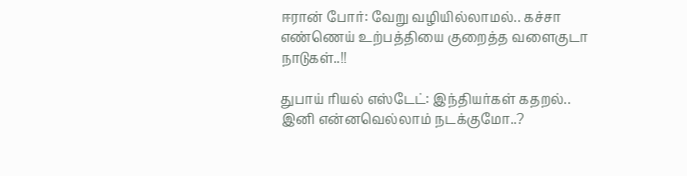ஈரான் போர்: வேறு வழியில்லாமல்.. கச்சா எண்ணெய் உற்பத்தியை குறைத்த வளைகுடா நாடுகள்..!!

துபாய் ரியல் எஸ்டேட்: இந்தியர்கள் கதறல்.. இனி என்னவெல்லாம் நடக்குமோ..?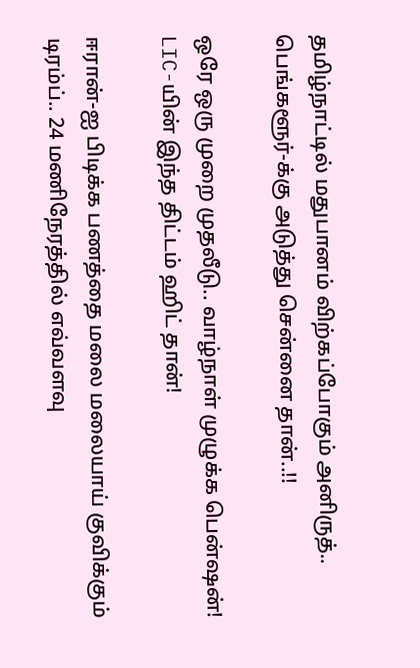தமிழ்நாட்டில் மதுபானம் விற்கப்போகும் அனிருத்.. பெங்களூர்-க்கு அடுத்து சென்னை தான்..!!

ஒரே ஒரு முறை முதலீடு.. வாழ்நாள் முழுக்க பென்ஷன்! LIC-யின் இந்த திட்டம் ஹிட் தான்!

ஈரான்-ஐ பிடிக்க பணத்தை மலை மலையாய் குவிக்கும் டிரம்ப்.. 24 மணிநேரத்தில் எவ்வளவு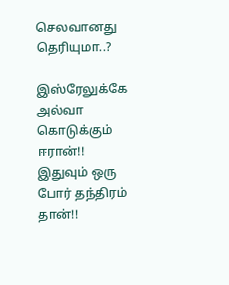செலவானது தெரியுமா..?

இஸ்ரேலுக்கே அல்வா கொடுக்கும் ஈரான்!! இதுவும் ஒரு போர் தந்திரம் தான்!!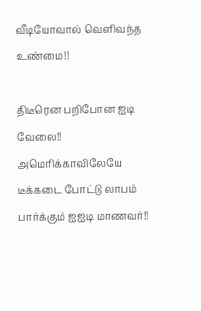வீடியோவால் வெளிவந்த உண்மை!!

திடீரென பறிபோன ஐடி வேலை!! அமெரிக்காவிலேயே டீக்கடை போட்டு லாபம் பார்க்கும் ஐஐடி மாணவர்!!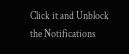Click it and Unblock the Notifications